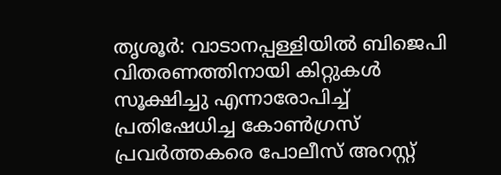തൃശൂർ: വാടാനപ്പള്ളിയിൽ ബിജെപി വിതരണത്തിനായി കിറ്റുകൾ സൂക്ഷിച്ചു എന്നാരോപിച്ച് പ്രതിഷേധിച്ച കോൺഗ്രസ് പ്രവർത്തകരെ പോലീസ് അറസ്റ്റ്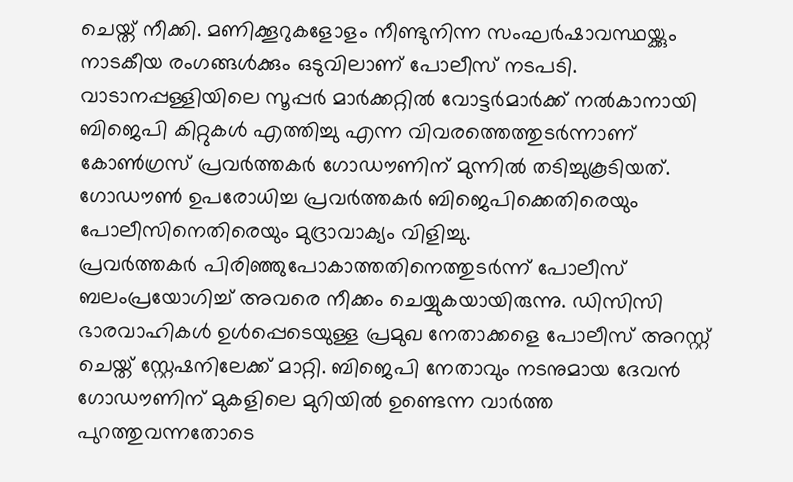ചെയ്ത് നീക്കി. മണിക്കൂറുകളോളം നീണ്ടുനിന്ന സംഘർഷാവസ്ഥയ്ക്കും നാടകീയ രംഗങ്ങൾക്കും ഒടുവിലാണ് പോലീസ് നടപടി. വാടാനപ്പള്ളിയിലെ സൂപ്പർ മാർക്കറ്റിൽ വോട്ടർമാർക്ക് നൽകാനായി ബിജെപി കിറ്റുകൾ എത്തിച്ചു എന്ന വിവരത്തെത്തുടർന്നാണ് കോൺഗ്രസ് പ്രവർത്തകർ ഗോഡൗണിന് മുന്നിൽ തടിച്ചുകൂടിയത്. ഗോഡൗൺ ഉപരോധിച്ച പ്രവർത്തകർ ബിജെപിക്കെതിരെയും പോലീസിനെതിരെയും മുദ്രാവാക്യം വിളിച്ചു.
പ്രവർത്തകർ പിരിഞ്ഞുപോകാത്തതിനെത്തുടർന്ന് പോലീസ് ബലംപ്രയോഗിച്ച് അവരെ നീക്കം ചെയ്യുകയായിരുന്നു. ഡിസിസി ഭാരവാഹികൾ ഉൾപ്പെടെയുള്ള പ്രമുഖ നേതാക്കളെ പോലീസ് അറസ്റ്റ് ചെയ്ത് സ്റ്റേഷനിലേക്ക് മാറ്റി. ബിജെപി നേതാവും നടനുമായ ദേവൻ ഗോഡൗണിന് മുകളിലെ മുറിയിൽ ഉണ്ടെന്ന വാർത്ത പുറത്തുവന്നതോടെ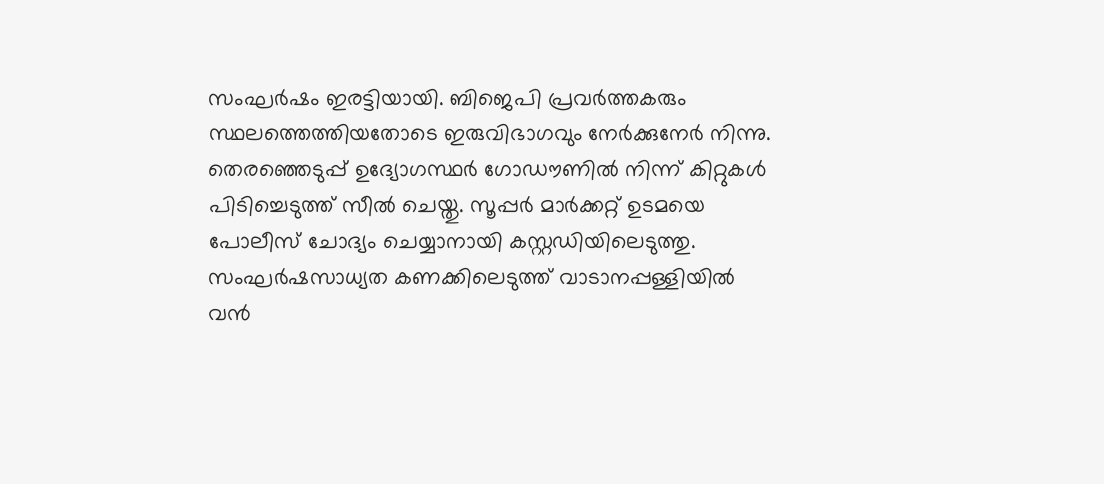സംഘർഷം ഇരട്ടിയായി. ബിജെപി പ്രവർത്തകരും സ്ഥലത്തെത്തിയതോടെ ഇരുവിഭാഗവും നേർക്കുനേർ നിന്നു.
തെരഞ്ഞെടുപ്പ് ഉദ്യോഗസ്ഥർ ഗോഡൗണിൽ നിന്ന് കിറ്റുകൾ പിടിച്ചെടുത്ത് സീൽ ചെയ്തു. സൂപ്പർ മാർക്കറ്റ് ഉടമയെ പോലീസ് ചോദ്യം ചെയ്യാനായി കസ്റ്റഡിയിലെടുത്തു. സംഘർഷസാധ്യത കണക്കിലെടുത്ത് വാടാനപ്പള്ളിയിൽ വൻ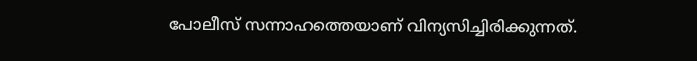പോലീസ് സന്നാഹത്തെയാണ് വിന്യസിച്ചിരിക്കുന്നത്.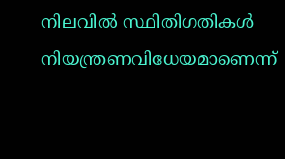നിലവിൽ സ്ഥിതിഗതികൾ നിയന്ത്രണവിധേയമാണെന്ന്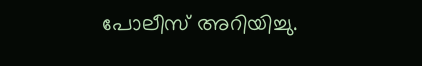പോലീസ് അറിയിച്ചു.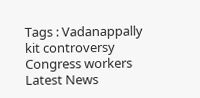Tags : Vadanappally kit controversy Congress workers Latest News